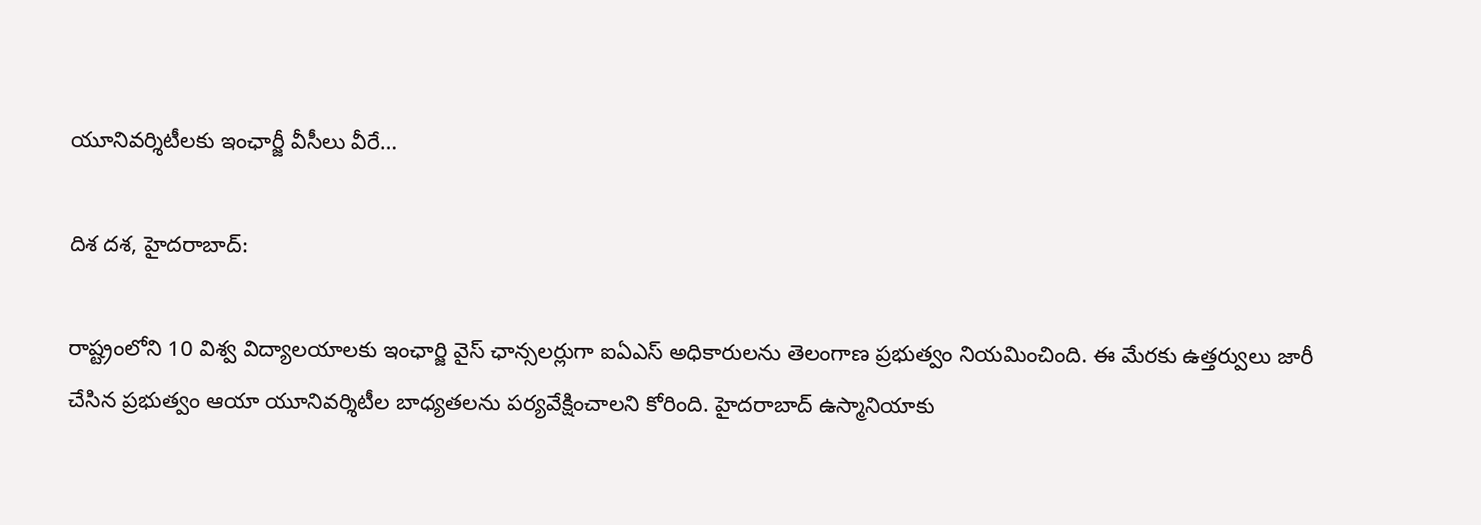యూనివర్శిటీలకు ఇంఛార్జీ వీసీలు వీరే…

దిశ దశ, హైదరాబాద్:

రాష్ట్రంలోని 10 విశ్వ విద్యాలయాలకు ఇంఛార్జి వైస్ ఛాన్సలర్లుగా ఐఏఎస్ అధికారులను తెలంగాణ ప్రభుత్వం నియమించింది. ఈ మేరకు ఉత్తర్వులు జారీ చేసిన ప్రభుత్వం ఆయా యూనివర్శిటీల బాధ్యతలను పర్యవేక్షించాలని కోరింది. హైదరాబాద్ ఉస్మానియాకు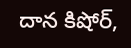దాన కిషోర్,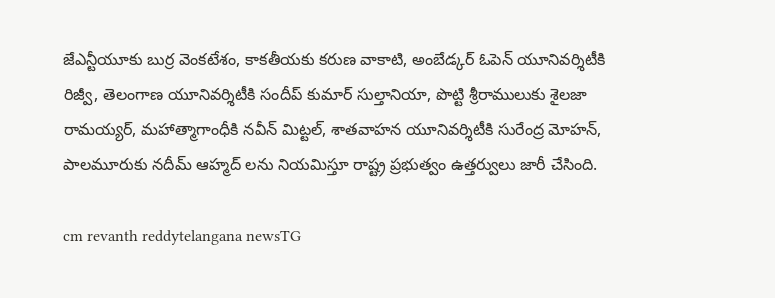జేఎన్టీయూకు బుర్ర వెంకటేశం, కాకతీయకు కరుణ వాకాటి, అంబేడ్కర్ ఓపెన్ యూనివర్శిటీకి రిజ్వీ, తెలంగాణ యూనివర్శిటీకి సందీప్ కుమార్ సుల్తానియా, పొట్టి శ్రీరాములుకు శైలజా రామయ్యర్, మహాత్మాగాంధీకి నవీన్ మిట్టల్, శాతవాహన యూనివర్శిటీకి సురేంద్ర మోహన్, పాలమూరుకు నదీమ్ ఆహ్మద్ లను నియమిస్తూ రాష్ట్ర ప్రభుత్వం ఉత్తర్వులు జారీ చేసింది.

cm revanth reddytelangana newsTG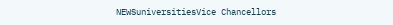NEWSuniversitiesVice Chancellors